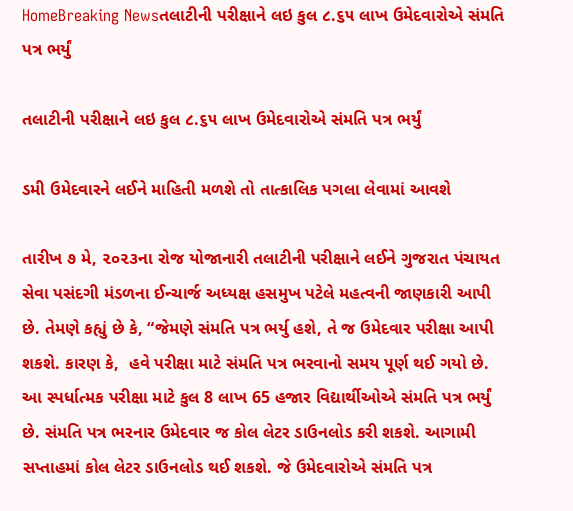HomeBreaking Newsતલાટીની પરીક્ષાને લઇ કુલ ૮.૬૫ લાખ ઉમેદવારોએ સંમતિ પત્ર ભર્યું

તલાટીની પરીક્ષાને લઇ કુલ ૮.૬૫ લાખ ઉમેદવારોએ સંમતિ પત્ર ભર્યું

ડમી ઉમેદવારને લઈને માહિતી મળશે તો તાત્કાલિક પગલા લેવામાં આવશે

તારીખ ૭ મે, ૨૦૨૩ના રોજ યોજાનારી તલાટીની પરીક્ષાને લઈને ગુજરાત પંચાયત સેવા પસંદગી મંડળના ઈન્ચાર્જ અધ્યક્ષ હસમુખ પટેલે મહત્વની જાણકારી આપી છે. તેમણે કહ્યું છે કે, “જેમણે સંમતિ પત્ર ભર્યુ હશે, તે જ ઉમેદવાર પરીક્ષા આપી શકશે. કારણ કે,  હવે પરીક્ષા માટે સંમતિ પત્ર ભરવાનો સમય પૂર્ણ થઈ ગયો છે. આ સ્પર્ધાત્મક પરીક્ષા માટે કુલ 8 લાખ 65 હજાર વિદ્યાર્થીઓએ સંમતિ પત્ર ભર્યું છે. સંમતિ પત્ર ભરનાર ઉમેદવાર જ કોલ લેટર ડાઉનલોડ કરી શકશે. આગામી સપ્તાહમાં કોલ લેટર ડાઉનલોડ થઈ શકશે. જે ઉમેદવારોએ સંમતિ પત્ર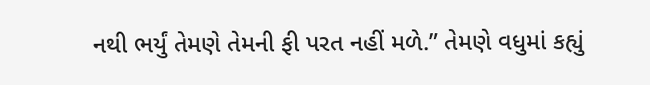નથી ભર્યું તેમણે તેમની ફી પરત નહીં મળે.” તેમણે વધુમાં કહ્યું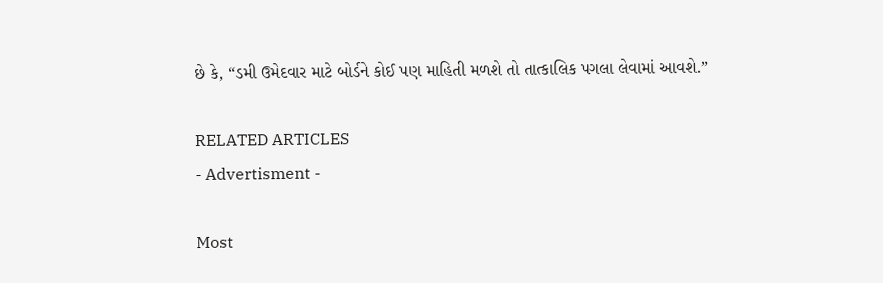છે કે, “ડમી ઉમેદવાર માટે બોર્ડને કોઈ પણ માહિતી મળશે તો તાત્કાલિક પગલા લેવામાં આવશે.”

RELATED ARTICLES
- Advertisment -

Most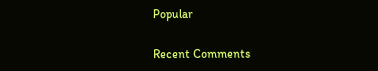Popular

Recent Comments